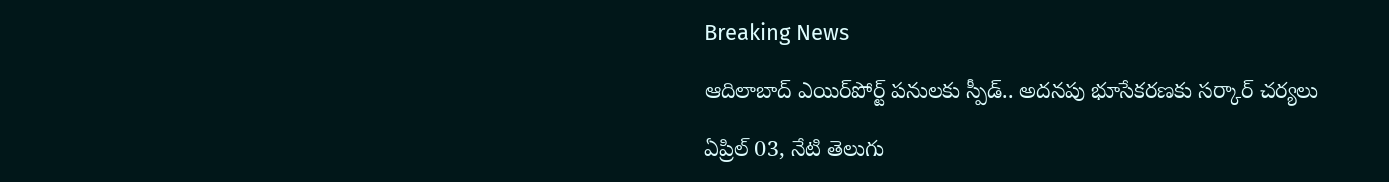Breaking News

ఆదిలాబాద్ ఎయిర్‌పోర్ట్ పనులకు స్పీడ్.. అదనపు భూసేకరణకు సర్కార్ చర్యలు

ఏప్రిల్ 03, నేటి తెలుగు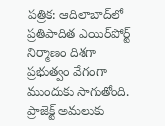పత్రిక: ఆదిలాబాద్‌లో ప్రతిపాదిత ఎయిర్‌పోర్ట్ నిర్మాణం దిశగా ప్రభుత్వం వేగంగా ముందుకు సాగుతోంది. ప్రాజెక్ట్ అమలుకు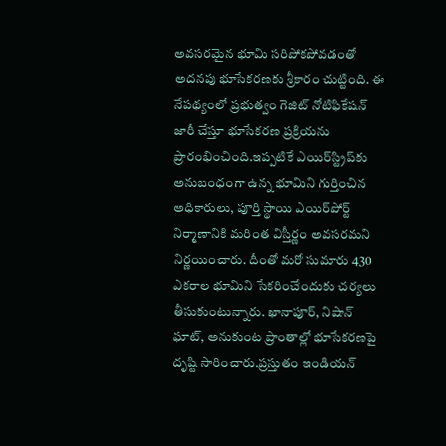అవసరమైన భూమి సరిపోకపోవడంతో అదనపు భూసేకరణకు శ్రీకారం చుట్టింది. ఈ నేపథ్యంలో ప్రభుత్వం గెజిట్ నోటిఫికేషన్ జారీ చేస్తూ భూసేకరణ ప్రక్రియను ప్రారంభించింది.ఇప్పటికే ఎయిర్‌స్ట్రిప్‌కు అనుబంధంగా ఉన్న భూమిని గుర్తించిన అధికారులు, పూర్తి స్థాయి ఎయిర్‌పోర్ట్ నిర్మాణానికి మరింత విస్తీర్ణం అవసరమని నిర్ణయించారు. దీంతో మరో సుమారు 430 ఎకరాల భూమిని సేకరించేందుకు చర్యలు తీసుకుంటున్నారు. ఖానాపూర్, నిషాన్ ఘాట్, అనుకుంట ప్రాంతాల్లో భూసేకరణపై దృష్టి సారించారు.ప్రస్తుతం ఇండియన్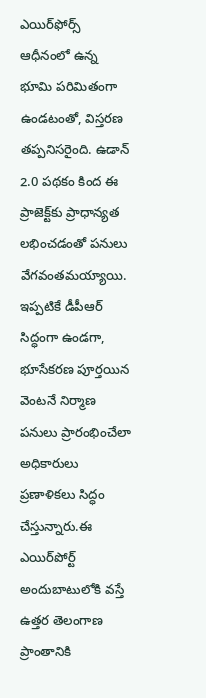ఎయిర్‌ఫోర్స్ ఆధీనంలో ఉన్న భూమి పరిమితంగా ఉండటంతో, విస్తరణ తప్పనిసరైంది. ఉడాన్ 2.0 పథకం కింద ఈ ప్రాజెక్ట్‌కు ప్రాధాన్యత లభించడంతో పనులు వేగవంతమయ్యాయి. ఇప్పటికే డీపీఆర్ సిద్ధంగా ఉండగా, భూసేకరణ పూర్తయిన వెంటనే నిర్మాణ పనులు ప్రారంభించేలా అధికారులు ప్రణాళికలు సిద్ధం చేస్తున్నారు.ఈ ఎయిర్‌పోర్ట్ అందుబాటులోకి వస్తే ఉత్తర తెలంగాణ ప్రాంతానికి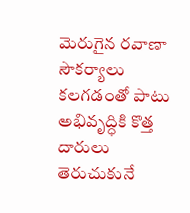మెరుగైన రవాణా సౌకర్యాలు కలగడంతో పాటు అభివృద్ధికి కొత్త దారులు తెరుచుకునే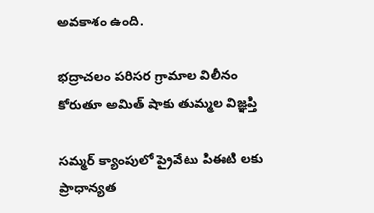అవకాశం ఉంది.

భద్రాచలం పరిసర గ్రామాల విలీనం కోరుతూ అమిత్‌ షాకు తుమ్మల విజ్ఞప్తి

సమ్మర్ క్యాంపులో ప్రైవేటు పిఈటి లకు ప్రాధాన్యత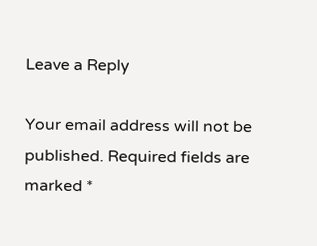Leave a Reply

Your email address will not be published. Required fields are marked *